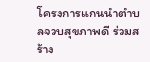โครงการแกนนำตำบลจวบสุขภาพดี ร่วมสร้าง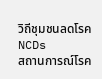วิถีชุมชนลดโรคNCDs
สถานการณ์โรค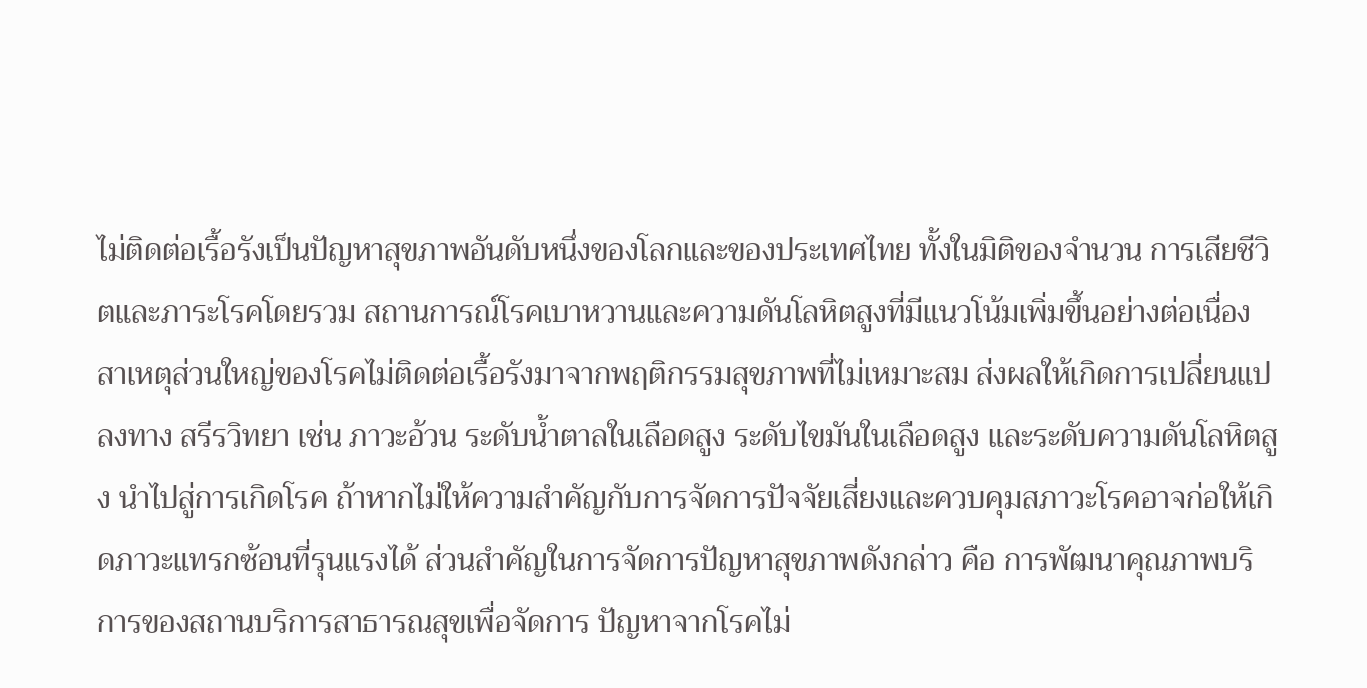ไม่ติดต่อเรื้อรังเป็นปัญหาสุขภาพอันดับหนึ่งของโลกและของประเทศไทย ทั้งในมิติของจำนวน การเสียชีวิตและภาระโรคโดยรวม สถานการณ์โรคเบาหวานและความดันโลหิตสูงที่มีแนวโน้มเพิ่มขึ้นอย่างต่อเนื่อง สาเหตุส่วนใหญ่ของโรคไม่ติดต่อเรื้อรังมาจากพฤติกรรมสุขภาพที่ไม่เหมาะสม ส่งผลให้เกิดการเปลี่ยนแปลงทาง สรีรวิทยา เช่น ภาวะอ้วน ระดับน้ำตาลในเลือดสูง ระดับไขมันในเลือดสูง และระดับความดันโลหิตสูง นำไปสู่การเกิดโรค ถ้าหากไม่ให้ความสำคัญกับการจัดการปัจจัยเสี่ยงและควบคุมสภาวะโรคอาจก่อให้เกิดภาวะแทรกซ้อนที่รุนแรงได้ ส่วนสำคัญในการจัดการปัญหาสุขภาพดังกล่าว คือ การพัฒนาคุณภาพบริการของสถานบริการสาธารณสุขเพื่อจัดการ ปัญหาจากโรคไม่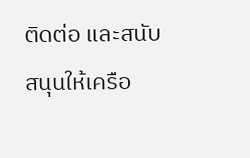ติดต่อ และสนับสนุนให้เครือ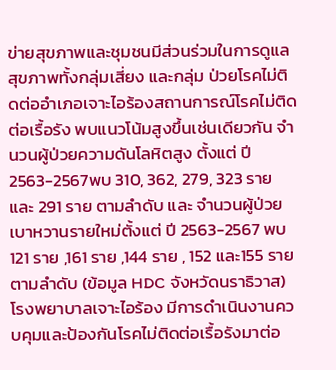ข่ายสุขภาพและชุมชนมีส่วนร่วมในการดูแลสุขภาพทั้งกลุ่มเสี่ยง และกลุ่ม ป่วยโรคไม่ติดต่ออำเภอเจาะไอร้องสถานการณ์โรคไม่ติดต่อเรื้อรัง พบแนวโน้มสูงขึ้นเช่นเดียวกัน จำนวนผู้ป่วยความดันโลหิตสูง ตั้งแต่ ปี 2563-2567พบ 310, 362, 279, 323 ราย และ 291 ราย ตามลำดับ และ จำนวนผู้ป่วยเบาหวานรายใหม่ตั้งแต่ ปี 2563-2567 พบ 121 ราย ,161 ราย ,144 ราย , 152 และ155 ราย ตามลำดับ (ข้อมูล HDC จังหวัดนราธิวาส) โรงพยาบาลเจาะไอร้อง มีการดำเนินงานควบคุมและป้องกันโรคไม่ติดต่อเรื้อรังมาต่อ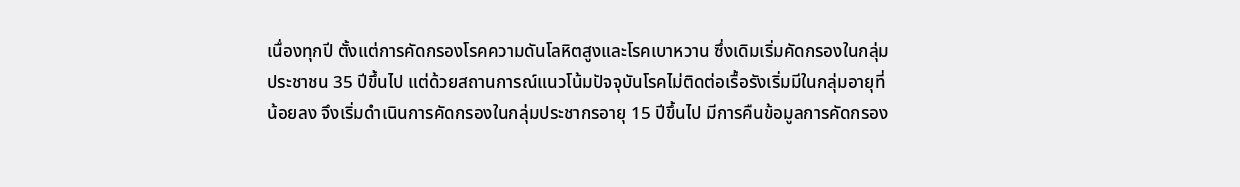เนื่องทุกปี ตั้งแต่การคัดกรองโรคความดันโลหิตสูงและโรคเบาหวาน ซึ่งเดิมเริ่มคัดกรองในกลุ่มประชาชน 35 ปีขึ้นไป แต่ด้วยสถานการณ์แนวโน้มปัจจุบันโรคไม่ติดต่อเรื้อรังเริ่มมีในกลุ่มอายุที่น้อยลง จึงเริ่มดำเนินการคัดกรองในกลุ่มประชากรอายุ 15 ปีขึ้นไป มีการคืนข้อมูลการคัดกรอง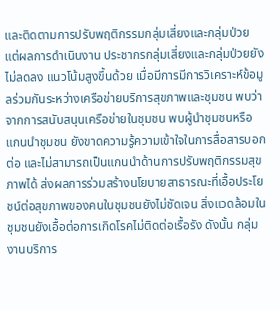และติดตามการปรับพฤติกรรมกลุ่มเสี่ยงและกลุ่มป่วย แต่ผลการดำเนินงาน ประชากรกลุ่มเสี่ยงและกลุ่มป่วยยังไม่ลดลง แนวโน้มสูงขึ้นด้วย เมื่อมีการมีการวิเคราะห์ข้อมูลร่วมกันระหว่างเครือข่ายบริการสุขภาพและชุมชน พบว่าจากการสนับสนุนเครือข่ายในชุมชน พบผู้นำชุมชนหรือแกนนำชุมชน ยังขาดความรู้ความเข้าใจในการสื่อสารบอกต่อ และไม่สามารถเป็นแกนนำด้านการปรับพฤติกรรมสุขภาพได้ ส่งผลการร่วมสร้างนโยบายสาธารณะที่เอื้อประโยชน์ต่อสุขภาพของคนในชุมชนยังไม่ชัดเจน สิ่งแวดล้อมในชุมชนยังเอื้อต่อการเกิดโรคไม่ติดต่อเรื้อรัง ดังนั้น กลุ่มงานบริการ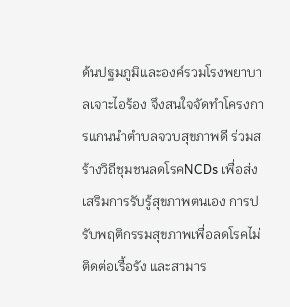ด้นปฐมภูมิและองค์รวมโรงพยาบาลเจาะไอร้อง จึงสนใจจัดทำโครงการแกนนำตำบลจวบสุขภาพดี ร่วมสร้างวิถีชุมชนลดโรคNCDs เพื่อส่งเสริมการรับรู้สุขภาพตนเอง การปรับพฤติกรรมสุขภาพเพื่อลดโรคไม่ติดต่อเรื้อรัง และสามาร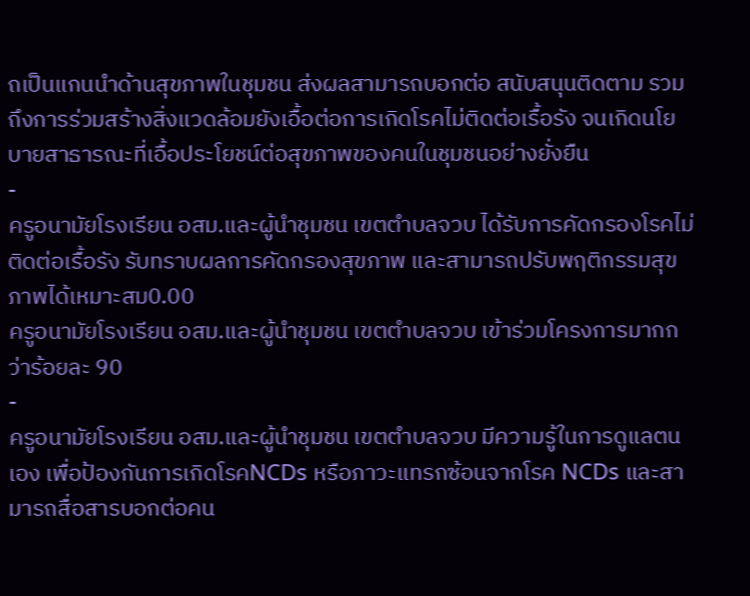ถเป็นแกนนำด้านสุขภาพในชุมชน ส่งผลสามารถบอกต่อ สนับสนุนติดตาม รวมถึงการร่วมสร้างสิ่งแวดล้อมยังเอื้อต่อการเกิดโรคไม่ติดต่อเรื้อรัง จนเกิดนโยบายสาธารณะที่เอื้อประโยชน์ต่อสุขภาพของคนในชุมชนอย่างยั่งยืน
-
ครูอนามัยโรงเรียน อสม.และผู้นำชุมชน เขตตำบลจวบ ได้รับการคัดกรองโรคไม่ติดต่อเรื้อรัง รับทราบผลการคัดกรองสุขภาพ และสามารถปรับพฤติกรรมสุขภาพได้เหมาะสม0.00
ครูอนามัยโรงเรียน อสม.และผู้นำชุมชน เขตตำบลจวบ เข้าร่วมโครงการมากกว่าร้อยละ 90
-
ครูอนามัยโรงเรียน อสม.และผู้นำชุมชน เขตตำบลจวบ มีความรู้ในการดูแลตนเอง เพื่อป้องกันการเกิดโรคNCDs หรือภาวะแทรกซ้อนจากโรค NCDs และสามารถสื่อสารบอกต่อคน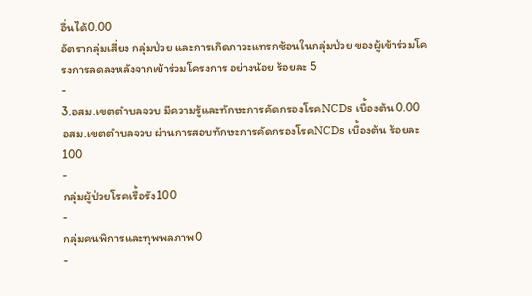อื่นได้0.00
อัตรากลุ่มเสี่ยง กลุ่มป่วย และการเกิดภาวะแทรกซ้อนในกลุ่มป่วย ของผู้เข้าร่วมโครงการลดลงหลังจากเข้าร่วมโครงการ อย่างน้อย ร้อยละ 5
-
3.อสม.เขตตำบลจวบ มีความรู้และทักษะการคัดกรองโรคNCDs เบื้องต้น0.00
อสม.เขตตำบลจวบ ผ่านการสอบทักษะการคัดกรองโรคNCDs เบื้องต้น ร้อยละ 100
-
กลุ่มผู้ป่วยโรคเรื้อรัง100
-
กลุ่มคนพิการและทุพพลภาพ0
-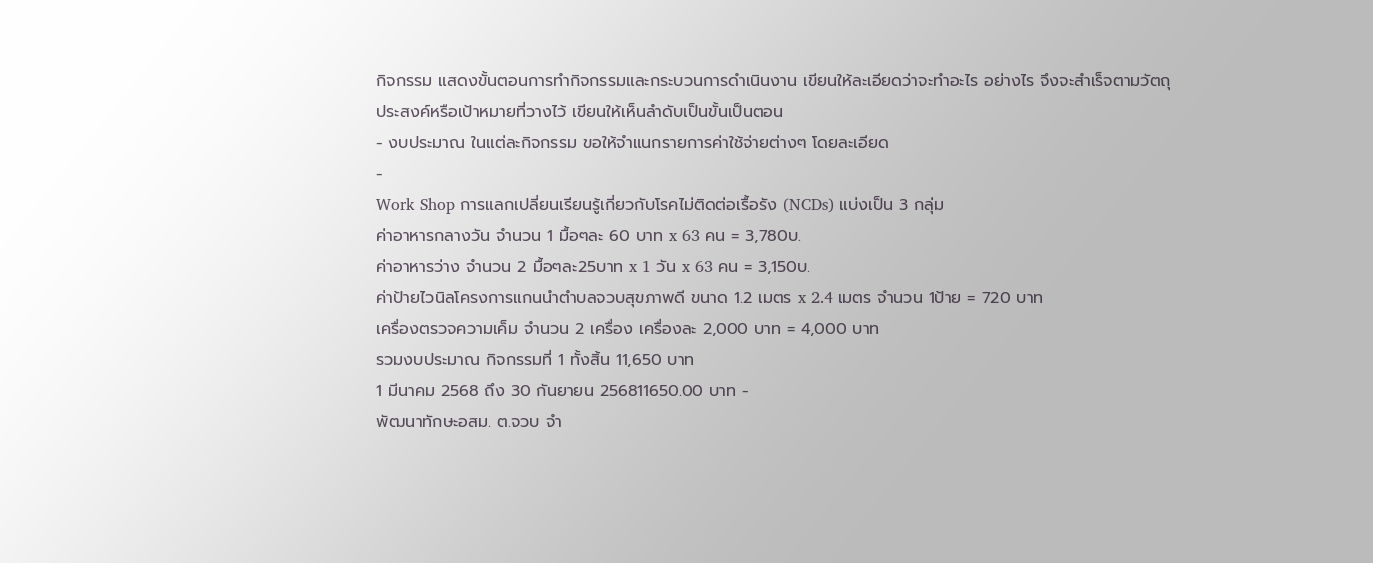กิจกรรม แสดงขั้นตอนการทำกิจกรรมและกระบวนการดำเนินงาน เขียนให้ละเอียดว่าจะทำอะไร อย่างไร จึงจะสำเร็จตามวัตถุประสงค์หรือเป้าหมายที่วางไว้ เขียนให้เห็นลำดับเป็นขั้นเป็นตอน
- งบประมาณ ในแต่ละกิจกรรม ขอให้จำแนกรายการค่าใช้จ่ายต่างๆ โดยละเอียด
-
Work Shop การแลกเปลี่ยนเรียนรู้เกี่ยวกับโรคไม่ติดต่อเรื้อรัง (NCDs) แบ่งเป็น 3 กลุ่ม
ค่าอาหารกลางวัน จำนวน 1 มื้อๆละ 60 บาท x 63 คน = 3,780บ.
ค่าอาหารว่าง จำนวน 2 มื้อๆละ25บาท x 1 วัน x 63 คน = 3,150บ.
ค่าป้ายไวนิลโครงการแกนนำตำบลจวบสุขภาพดี ขนาด 1.2 เมตร x 2.4 เมตร จำนวน 1ป้าย = 720 บาท
เครื่องตรวจความเค็ม จำนวน 2 เครื่อง เครื่องละ 2,000 บาท = 4,000 บาท
รวมงบประมาณ กิจกรรมที่ 1 ทั้งสิ้น 11,650 บาท
1 มีนาคม 2568 ถึง 30 กันยายน 256811650.00 บาท -
พัฒนาทักษะอสม. ต.จวบ จำ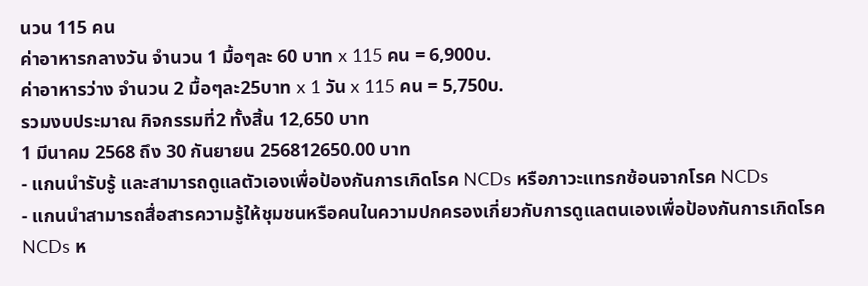นวน 115 คน
ค่าอาหารกลางวัน จำนวน 1 มื้อๆละ 60 บาท x 115 คน = 6,900บ.
ค่าอาหารว่าง จำนวน 2 มื้อๆละ25บาท x 1 วัน x 115 คน = 5,750บ.
รวมงบประมาณ กิจกรรมที่2 ทั้งสิ้น 12,650 บาท
1 มีนาคม 2568 ถึง 30 กันยายน 256812650.00 บาท
- แกนนำรับรู้ และสามารถดูแลตัวเองเพื่อป้องกันการเกิดโรค NCDs หรือภาวะแทรกซ้อนจากโรค NCDs
- แกนนำสามารถสื่อสารความรู้ให้ชุมชนหรือคนในความปกครองเกี่ยวกับการดูแลตนเองเพื่อป้องกันการเกิดโรค NCDs ห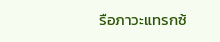รือภาวะแทรกซ้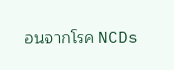อนจากโรค NCDs